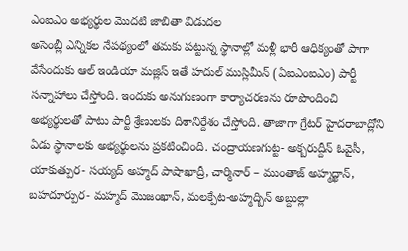ఎంఐఎం అభ్యర్థుల మొదటి జాబితా విడుదల
అసెంబ్లీ ఎన్నికల నేపథ్యంలో తమకు పట్టున్న స్థానాల్లో మళ్లీ భారీ ఆధిక్యంతో పాగా వేసేందుకు ఆల్ ఇండియా మజ్లిస్ ఇతే హదుల్ ముస్లిమీన్ (ఏఐఎంఐఎం) పార్టీ సన్నాహాలు చేస్తోంది. ఇందుకు అనుగుణంగా కార్యాచరణను రూపొందించి అభ్యర్థులతో పాటు పార్టీ శ్రేణులకు దిశానిర్దేశం చేస్తోంది. తాజాగా గ్రేటర్ హైదరాబాద్లోని ఏడు స్థానాలకు అభ్యర్థులను ప్రకటించింది. చంద్రాయణగుట్ట- అక్బరుద్దీన్ ఓవైసీ, యాకుత్పుర- సయ్యద్ అహ్మద్ పాషాఖాద్రీ, చార్మినార్ – ముంతాజ్ అహ్మద్ఖాన్, బహదూర్పుర- మహ్మద్ మొజంఖాన్, మలక్పేట-అహ్మద్బిన్ అబ్దుల్లా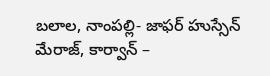బలాల, నాంపల్లి- జాఫర్ హుస్సేన్ మేరాజ్, కార్వాన్ –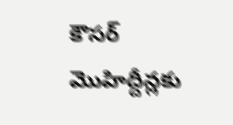కౌసర్ మొహిద్దీన్లకు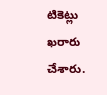టికెట్లు ఖరారు చేశారు.